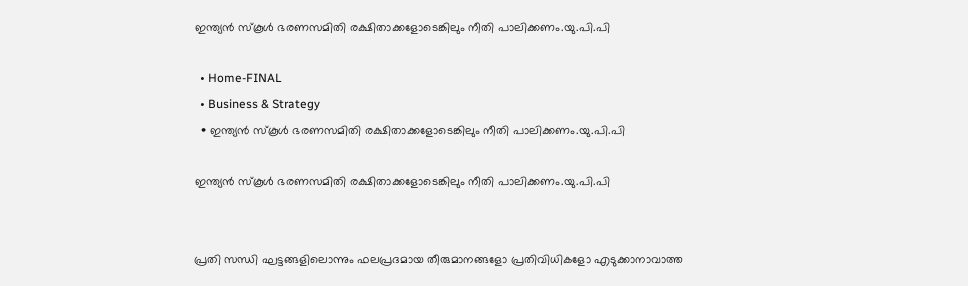ഇന്ത്യന്‍ സ്കൂള്‍ ഭരണസമിതി രക്ഷിതാക്കളോടെങ്കിലും നീതി പാലിക്കണം.യു.പി.പി

  • Home-FINAL
  • Business & Strategy
  • ഇന്ത്യന്‍ സ്കൂള്‍ ഭരണസമിതി രക്ഷിതാക്കളോടെങ്കിലും നീതി പാലിക്കണം.യു.പി.പി

ഇന്ത്യന്‍ സ്കൂള്‍ ഭരണസമിതി രക്ഷിതാക്കളോടെങ്കിലും നീതി പാലിക്കണം.യു.പി.പി


പ്രതി സന്ധി ഘട്ടങ്ങളിലൊന്നും ഫലപ്രദമായ തീരുമാനങ്ങളോ പ്രതിവിധികളോ എടുക്കാനാവാത്ത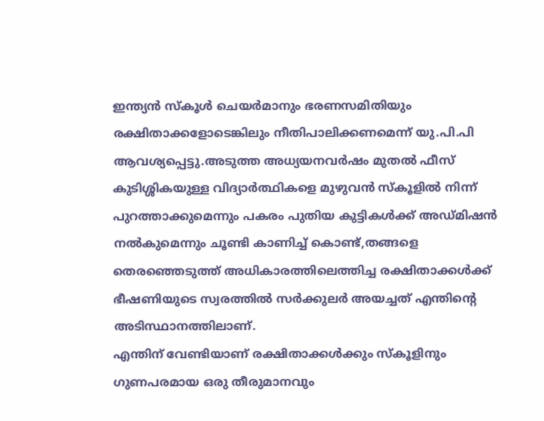ഇന്ത്യൻ സ്കൂൾ ചെയർമാനും ഭരണസമിതിയും രക്ഷിതാക്കളോടെങ്കിലും നീതിപാലിക്കണമെന്ന് യു.പി.പി ആവശ്യപ്പെട്ടു.അടുത്ത അധ്യയനവര്‍ഷം മുതല്‍ ഫീസ് കുടിശ്ശികയുള്ള വിദ്യാര്‍ത്ഥികളെ മുഴുവന്‍ സ്കൂളില്‍ നിന്ന് പുറത്താക്കുമെന്നും പകരം പുതിയ കുട്ടികള്‍ക്ക് അഡ്മിഷന്‍ നല്‍കുമെന്നും ചൂണ്ടി കാണിച്ച് കൊണ്ട്,തങ്ങളെ തെരഞ്ഞെടുത്ത് അധികാരത്തിലെത്തിച്ച രക്ഷിതാക്കള്‍ക്ക് ഭീഷണിയുടെ സ്വരത്തില്‍ സര്‍ക്കുലര്‍ അയച്ചത് എന്തിന്‍റെ അടിസ്ഥാനത്തിലാണ്.
എന്തിന് വേണ്ടിയാണ് രക്ഷിതാക്കള്‍ക്കും സ്കൂളിനും ഗുണപരമായ ഒരു തീരുമാനവും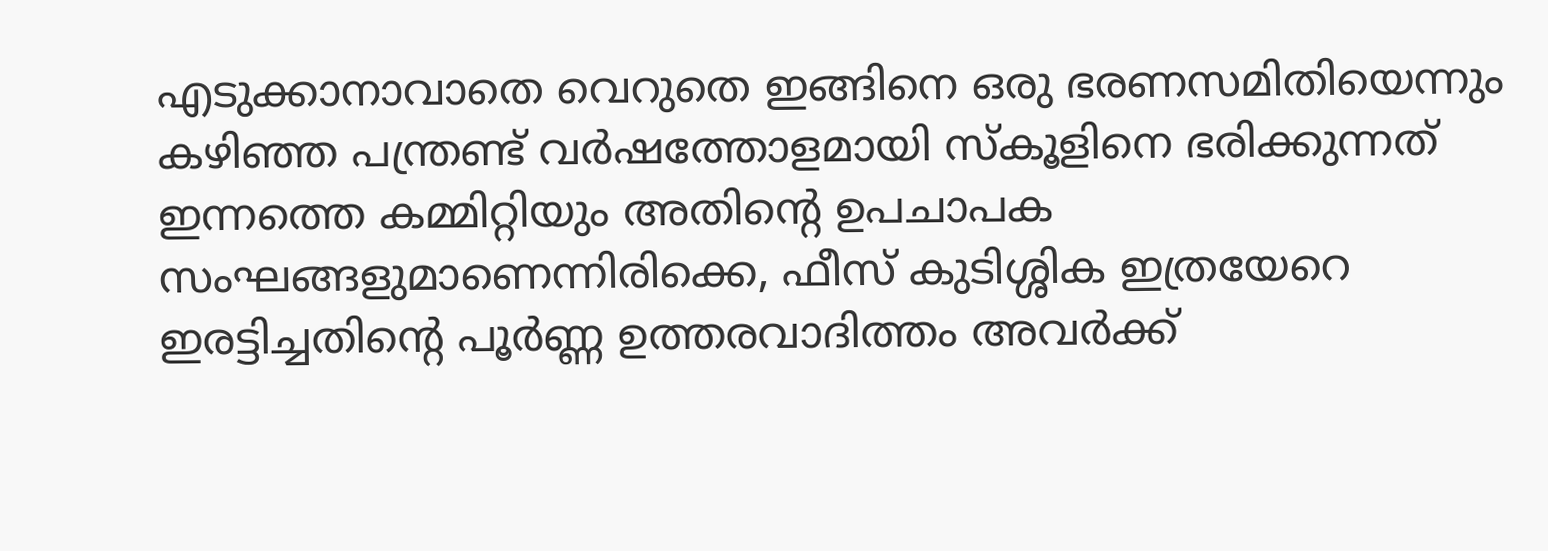എടുക്കാനാവാതെ വെറുതെ ഇങ്ങിനെ ഒരു ഭരണസമിതിയെന്നും കഴിഞ്ഞ പന്ത്രണ്ട് വര്‍ഷത്തോളമായി സ്കൂളിനെ ഭരിക്കുന്നത് ഇന്നത്തെ കമ്മിറ്റിയും അതിന്‍റെ ഉപചാപക സംഘങ്ങളുമാണെന്നിരിക്കെ, ഫീസ് കുടിശ്ശിക ഇത്രയേറെ ഇരട്ടിച്ചതിന്‍റെ പൂര്‍ണ്ണ ഉത്തരവാദിത്തം അവര്‍ക്ക്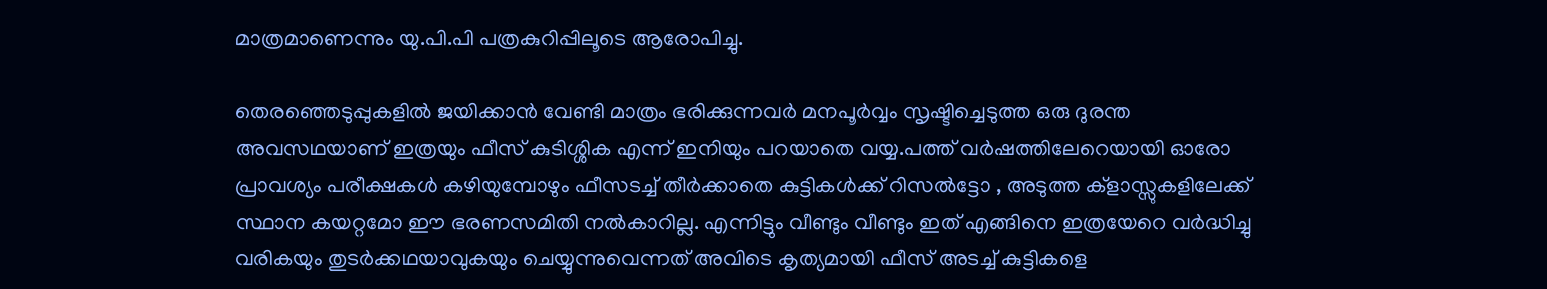മാത്രമാണെന്നും യു.പി.പി പത്രകുറിപ്പിലൂടെ ആരോപിച്ചു.

തെരഞ്ഞെടുപ്പുകളില്‍ ജയിക്കാന്‍ വേണ്ടി മാത്രം ഭരിക്കുന്നവര്‍ മനപൂര്‍വ്വം സൃഷ്ടിച്ചെടുത്ത ഒരു ദുരന്ത അവസഥയാണ് ഇത്രയും ഫീസ് കുടിശ്ശിക എന്ന് ഇനിയും പറയാതെ വയ്യ.പത്ത് വര്‍ഷത്തിലേറെയായി ഓരോ പ്രാവശ്യം പരീക്ഷകള്‍ കഴിയുമ്പോഴും ഫീസടച്ച് തീര്‍ക്കാതെ കുട്ടികള്‍ക്ക് റിസല്‍ട്ടോ , അടുത്ത ക്ളാസ്സുകളിലേക്ക് സ്ഥാന കയറ്റമോ ഈ ഭരണസമിതി നല്‍കാറില്ല. എന്നിട്ടും വീണ്ടും വീണ്ടും ഇത് എങ്ങിനെ ഇത്രയേറെ വര്‍ദ്ധിച്ചു വരികയും തുടര്‍ക്കഥയാവുകയും ചെയ്യുന്നുവെന്നത് അവിടെ കൃത്യമായി ഫീസ് അടച്ച് കുട്ടികളെ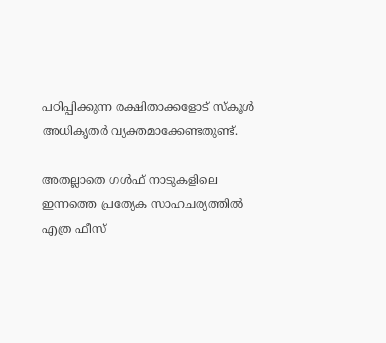പഠിപ്പിക്കുന്ന രക്ഷിതാക്കളോട് സ്കൂൾ അധികൃതർ വ്യക്തമാക്കേണ്ടതുണ്ട്.

അതല്ലാതെ ഗള്‍ഫ് നാടുകളിലെ ഇന്നത്തെ പ്രത്യേക സാഹചര്യത്തില്‍ എത്ര ഫീസ്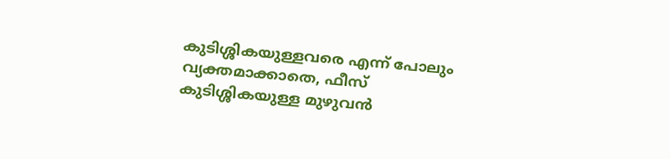കുടിശ്ശികയുള്ളവരെ എന്ന് പോലും വ്യക്തമാക്കാതെ, ഫീസ് കുടിശ്ശികയുള്ള മുഴുവന്‍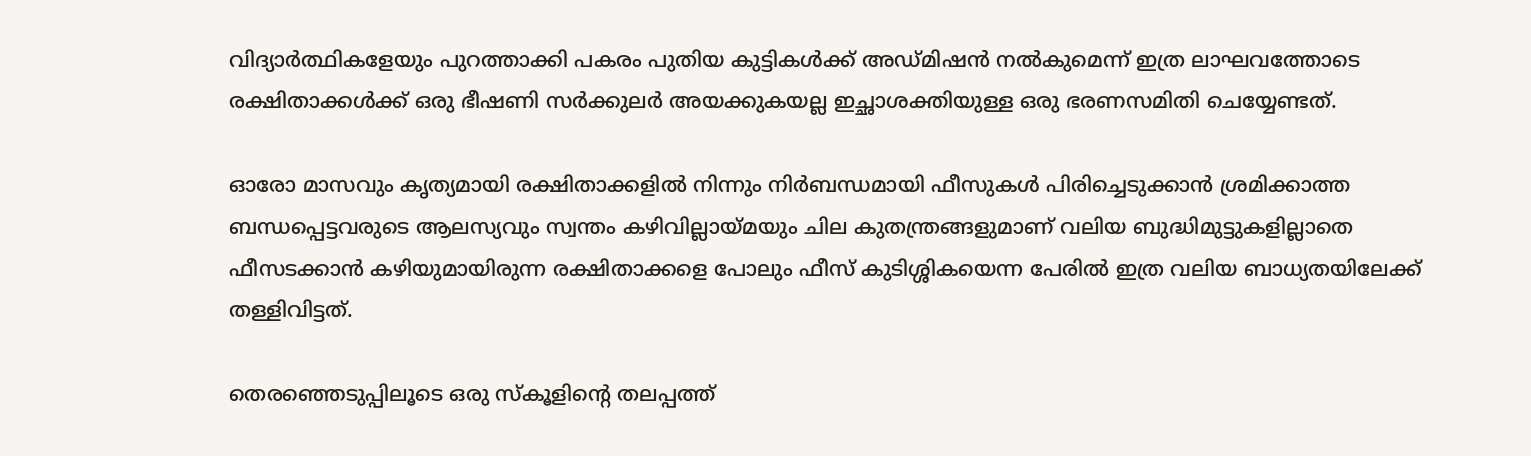വിദ്യാര്‍ത്ഥികളേയും പുറത്താക്കി പകരം പുതിയ കുട്ടികള്‍ക്ക് അഡ്മിഷന്‍ നല്‍കുമെന്ന് ഇത്ര ലാഘവത്തോടെ രക്ഷിതാക്കള്‍ക്ക് ഒരു ഭീഷണി സര്‍ക്കുലര്‍ അയക്കുകയല്ല ഇച്ഛാശക്തിയുള്ള ഒരു ഭരണസമിതി ചെയ്യേണ്ടത്.

ഓരോ മാസവും കൃത്യമായി രക്ഷിതാക്കളില്‍ നിന്നും നിര്‍ബന്ധമായി ഫീസുകള്‍ പിരിച്ചെടുക്കാന്‍ ശ്രമിക്കാത്ത ബന്ധപ്പെട്ടവരുടെ ആലസ്യവും സ്വന്തം കഴിവില്ലായ്മയും ചില കുതന്ത്രങ്ങളുമാണ് വലിയ ബുദ്ധിമുട്ടുകളില്ലാതെ ഫീസടക്കാന്‍ കഴിയുമായിരുന്ന രക്ഷിതാക്കളെ പോലും ഫീസ് കുടിശ്ശികയെന്ന പേരില്‍ ഇത്ര വലിയ ബാധ്യതയിലേക്ക് തള്ളിവിട്ടത്.

തെരഞ്ഞെടുപ്പിലൂടെ ഒരു സ്കൂളിന്‍റെ തലപ്പത്ത്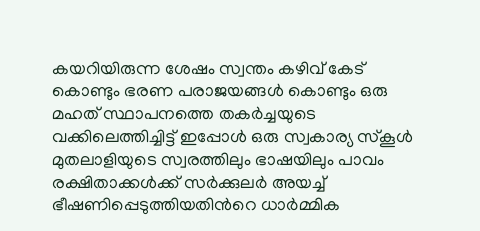കയറിയിരുന്ന ശേഷം സ്വന്തം കഴിവ് കേട് കൊണ്ടും ഭരണ പരാജയങ്ങള്‍ കൊണ്ടും ഒരു മഹത് സ്ഥാപനത്തെ തകര്‍ച്ചയുടെ വക്കിലെത്തിച്ചിട്ട് ഇപ്പോള്‍ ഒരു സ്വകാര്യ സ്കൂള്‍ മുതലാളിയുടെ സ്വരത്തിലും ഭാഷയിലും പാവം രക്ഷിതാക്കള്‍ക്ക് സര്‍ക്കുലര്‍ അയച്ച് ഭീഷണിപ്പെടുത്തിയതിന്‍റെ ധാര്‍മ്മിക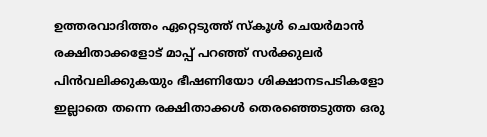ഉത്തരവാദിത്തം ഏറ്റെടുത്ത് സ്കൂൾ ചെയർമാൻ രക്ഷിതാക്കളോട് മാപ്പ് പറഞ്ഞ് സര്‍ക്കുലര്‍ പിന്‍വലിക്കുകയും ഭീഷണിയോ ശിക്ഷാനടപടികളോ ഇല്ലാതെ തന്നെ രക്ഷിതാക്കള്‍ തെരഞ്ഞെടുത്ത ഒരു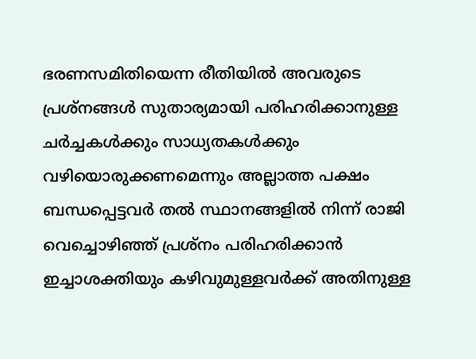ഭരണസമിതിയെന്ന രീതിയില്‍ അവരുടെ പ്രശ്നങ്ങള്‍ സുതാര്യമായി പരിഹരിക്കാനുള്ള ചര്‍ച്ചകള്‍ക്കും സാധ്യതകള്‍ക്കും വഴിയൊരുക്കണമെന്നും അല്ലാത്ത പക്ഷം ബന്ധപ്പെട്ടവര്‍ തൽ സ്ഥാനങ്ങളില്‍ നിന്ന് രാജി വെച്ചൊഴിഞ്ഞ് പ്രശ്നം പരിഹരിക്കാന്‍ ഇച്ചാശക്തിയും കഴിവുമുള്ളവര്‍ക്ക് അതിനുള്ള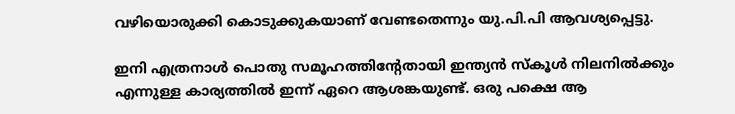വഴിയൊരുക്കി കൊടുക്കുകയാണ് വേണ്ടതെന്നും യു.പി.പി ആവശ്യപ്പെട്ടു.

ഇനി എത്രനാൾ പൊതു സമൂഹത്തിന്റേതായി ഇന്ത്യൻ സ്കൂൾ നിലനിൽക്കും എന്നുള്ള കാര്യത്തിൽ ഇന്ന് ഏറെ ആശങ്കയുണ്ട്. ഒരു പക്ഷെ ആ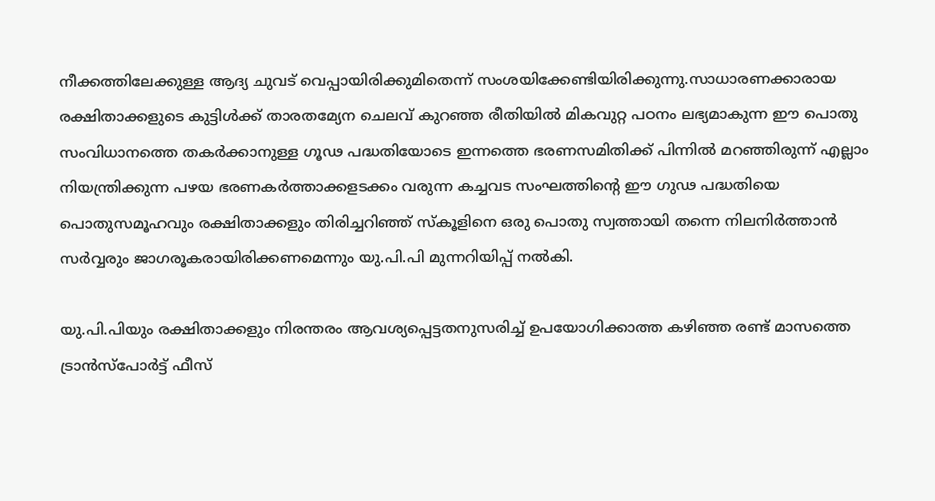നീക്കത്തിലേക്കുള്ള ആദ്യ ചുവട് വെപ്പായിരിക്കുമിതെന്ന് സംശയിക്കേണ്ടിയിരിക്കുന്നു.സാധാരണക്കാരായ രക്ഷിതാക്കളുടെ കുട്ടിള്‍ക്ക് താരതമ്യേന ചെലവ് കുറഞ്ഞ രീതിയില്‍ മികവുറ്റ പഠനം ലഭ്യമാകുന്ന ഈ പൊതു സംവിധാനത്തെ തകര്‍ക്കാനുള്ള ഗൂഢ പദ്ധതിയോടെ ഇന്നത്തെ ഭരണസമിതിക്ക് പിന്നില്‍ മറഞ്ഞിരുന്ന് എല്ലാം നിയന്ത്രിക്കുന്ന പഴയ ഭരണകര്‍ത്താക്കളടക്കം വരുന്ന കച്ചവട സംഘത്തിന്‍റെ ഈ ഗുഢ പദ്ധതിയെ പൊതുസമൂഹവും രക്ഷിതാക്കളും തിരിച്ചറിഞ്ഞ് സ്കൂളിനെ ഒരു പൊതു സ്വത്തായി തന്നെ നിലനിര്‍ത്താന്‍ സര്‍വ്വരും ജാഗരൂകരായിരിക്കണമെന്നും യു.പി.പി മുന്നറിയിപ്പ് നല്‍കി.

യു.പി.പിയും രക്ഷിതാക്കളും നിരന്തരം ആവശ്യപ്പെട്ടതനുസരിച്ച് ഉപയോഗിക്കാത്ത കഴിഞ്ഞ രണ്ട് മാസത്തെ ട്രാന്‍സ്പോര്‍ട്ട് ഫീസ്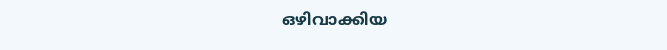ഒഴിവാക്കിയ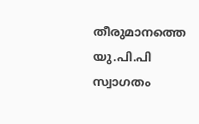തീരുമാനത്തെ യു.പി.പി സ്വാഗതം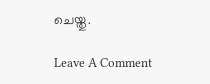ചെയ്തു.

Leave A Comment